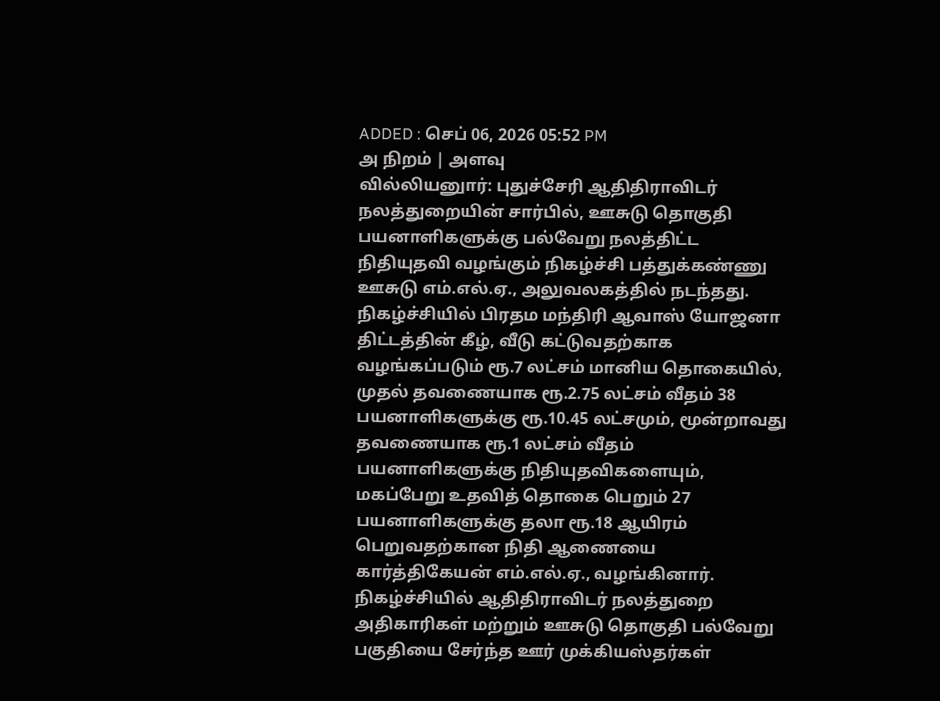ADDED : செப் 06, 2026 05:52 PM
அ நிறம் | அளவு
வில்லியனுார்: புதுச்சேரி ஆதிதிராவிடர் நலத்துறையின் சார்பில், ஊசுடு தொகுதி பயனாளிகளுக்கு பல்வேறு நலத்திட்ட நிதியுதவி வழங்கும் நிகழ்ச்சி பத்துக்கண்ணு ஊசுடு எம்.எல்.ஏ., அலுவலகத்தில் நடந்தது.
நிகழ்ச்சியில் பிரதம மந்திரி ஆவாஸ் யோஜனா திட்டத்தின் கீழ், வீடு கட்டுவதற்காக வழங்கப்படும் ரூ.7 லட்சம் மானிய தொகையில், முதல் தவணையாக ரூ.2.75 லட்சம் வீதம் 38 பயனாளிகளுக்கு ரூ.10.45 லட்சமும், மூன்றாவது தவணையாக ரூ.1 லட்சம் வீதம் பயனாளிகளுக்கு நிதியுதவிகளையும், மகப்பேறு உதவித் தொகை பெறும் 27 பயனாளிகளுக்கு தலா ரூ.18 ஆயிரம் பெறுவதற்கான நிதி ஆணையை கார்த்திகேயன் எம்.எல்.ஏ., வழங்கினார்.
நிகழ்ச்சியில் ஆதிதிராவிடர் நலத்துறை அதிகாரிகள் மற்றும் ஊசுடு தொகுதி பல்வேறு பகுதியை சேர்ந்த ஊர் முக்கியஸ்தர்கள்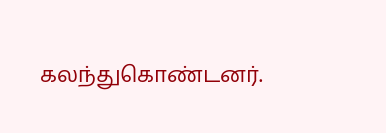கலந்துகொண்டனர்.